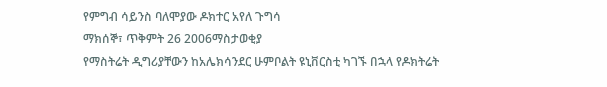የምግብ ሳይንስ ባለሞያው ዶክተር አየለ ጉግሳ
ማክሰኞ፣ ጥቅምት 26 2006ማስታወቂያ
የማስትሬት ዲግሪያቸውን ከአሌክሳንደር ሁምቦልት ዩኒቨርስቲ ካገኙ በኋላ የዶክትሬት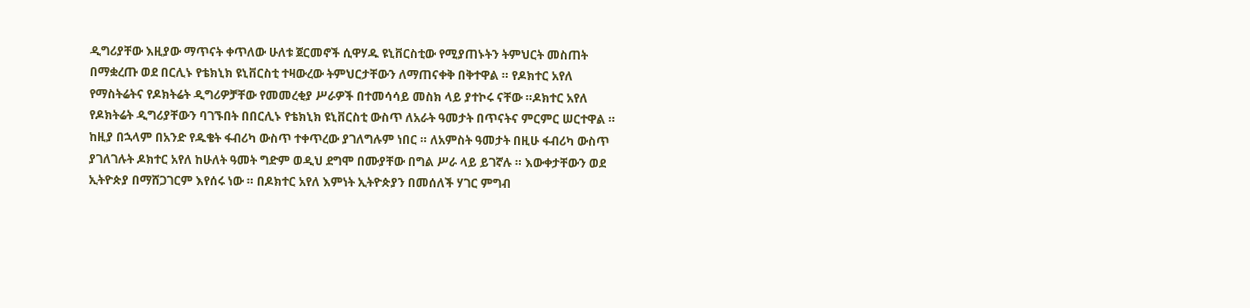ዲግሪያቸው እዚያው ማጥናት ቀጥለው ሁለቱ ጀርመኖች ሲዋሃዱ ዩኒቨርስቲው የሚያጠኑትን ትምህርት መስጠት በማቋረጡ ወደ በርሊኑ የቴክኒክ ዩኒቨርስቲ ተዛውረው ትምህርታቸውን ለማጠናቀቅ በቅተዋል ። የዶክተር አየለ የማስትሬትና የዶክትሬት ዲግሪዎቻቸው የመመረቂያ ሥራዎች በተመሳሳይ መስክ ላይ ያተኮሩ ናቸው ።ዶክተር አየለ የዶክትሬት ዲግሪያቸውን ባገኙበት በበርሊኑ የቴክኒክ ዩኒቨርስቲ ውስጥ ለአራት ዓመታት በጥናትና ምርምር ሠርተዋል ። ከዚያ በኋላም በአንድ የዱቄት ፋብሪካ ውስጥ ተቀጥረው ያገለግሉም ነበር ። ለአምስት ዓመታት በዚሁ ፋብሪካ ውስጥ ያገለገሉት ዶክተር አየለ ከሁለት ዓመት ግድም ወዲህ ደግሞ በሙያቸው በግል ሥራ ላይ ይገኛሉ ። እውቀታቸውን ወደ ኢትዮጵያ በማሸጋገርም እየሰሩ ነው ። በዶክተር አየለ እምነት ኢትዮጵያን በመሰለች ሃገር ምግብ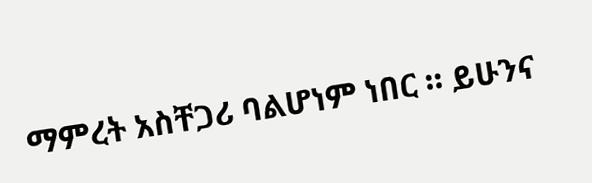ማምረት አስቸጋሪ ባልሆነም ነበር ። ይሁንና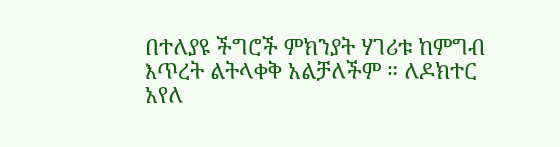በተለያዩ ችግሮች ምክንያት ሃገሪቱ ከምግብ እጥረት ልትላቀቅ አልቻለችም ። ለዶክተር አየለ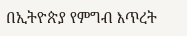በኢትዮጵያ የምግብ እጥረት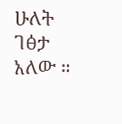ሁለት ገፅታ አለው ።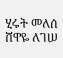ሂሩት መለሰ
ሸዋዬ ለገሠ